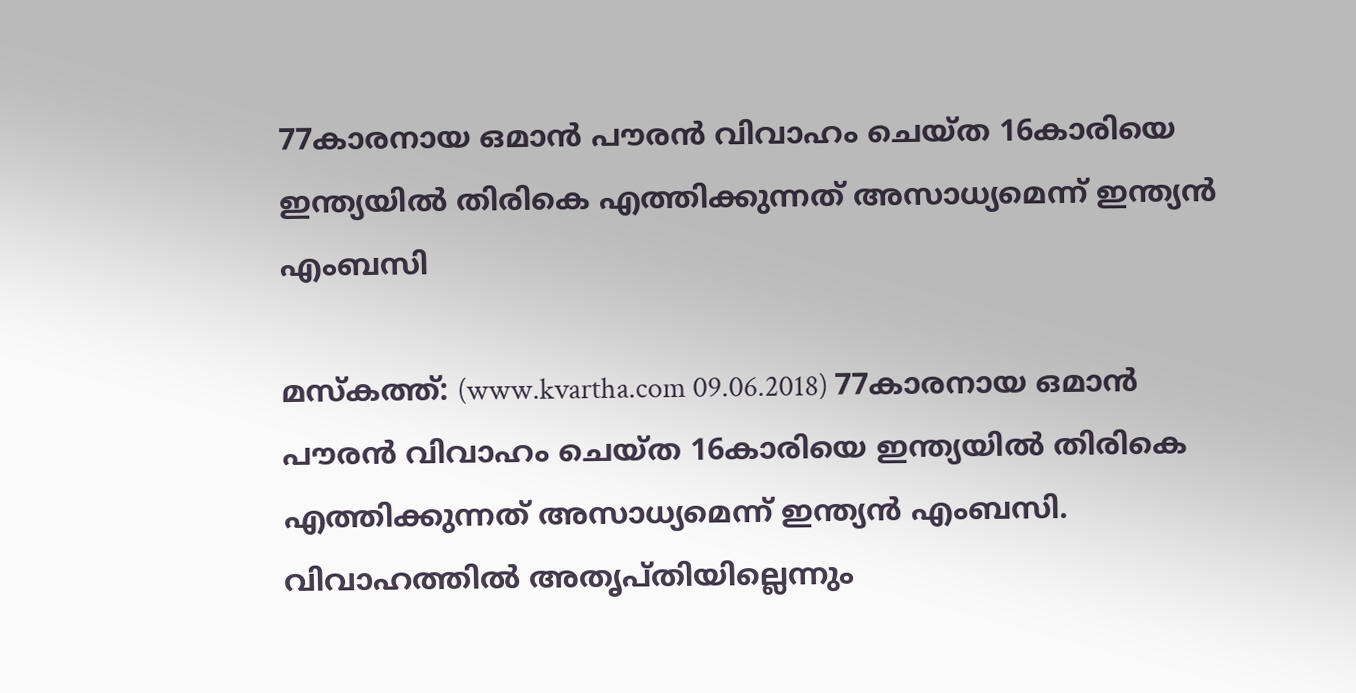77കാരനായ ഒമാന്‍ പൗരന്‍ വിവാഹം ചെയ്ത 16കാരിയെ ഇന്ത്യയില്‍ തിരികെ എത്തിക്കുന്നത് അസാധ്യമെന്ന് ഇന്ത്യന്‍ എംബസി

മസ്‌കത്ത്: (www.kvartha.com 09.06.2018) 77കാരനായ ഒമാന്‍ പൗരന്‍ വിവാഹം ചെയ്ത 16കാരിയെ ഇന്ത്യയില്‍ തിരികെ എത്തിക്കുന്നത് അസാധ്യമെന്ന് ഇന്ത്യന്‍ എംബസി. വിവാഹത്തില്‍ അതൃപ്തിയില്ലെന്നും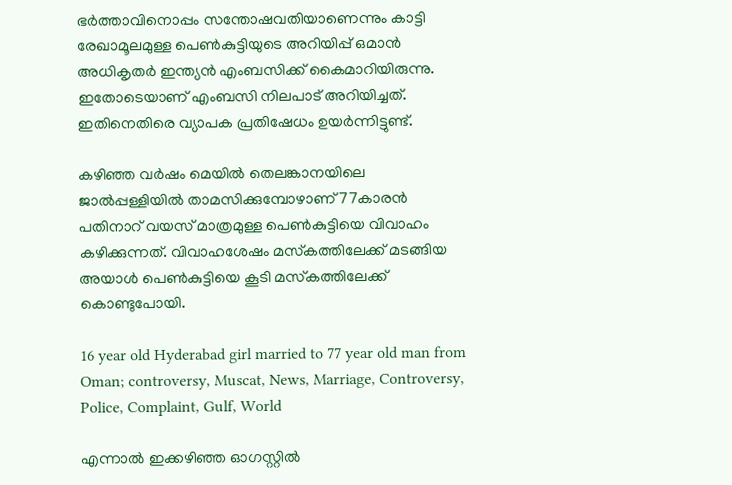ഭര്‍ത്താവിനൊപ്പം സന്തോഷവതിയാണെന്നും കാട്ടി രേഖാമൂലമുള്ള പെണ്‍കുട്ടിയുടെ അറിയിപ്പ് ഒമാന്‍ അധികൃതര്‍ ഇന്ത്യന്‍ എംബസിക്ക് കൈമാറിയിരുന്നു. ഇതോടെയാണ് എംബസി നിലപാട് അറിയിച്ചത്. ഇതിനെതിരെ വ്യാപക പ്രതിഷേധം ഉയര്‍ന്നിട്ടുണ്ട്.

കഴിഞ്ഞ വര്‍ഷം മെയില്‍ തെലങ്കാനയിലെ ജാല്‍പ്പള്ളിയില്‍ താമസിക്കുമ്പോഴാണ് 77കാരന്‍ പതിനാറ് വയസ് മാത്രമുള്ള പെണ്‍കുട്ടിയെ വിവാഹം കഴിക്കുന്നത്. വിവാഹശേഷം മസ്‌കത്തിലേക്ക് മടങ്ങിയ അയാള്‍ പെണ്‍കുട്ടിയെ കൂടി മസ്‌കത്തിലേക്ക് കൊണ്ടുപോയി.

16 year old Hyderabad girl married to 77 year old man from Oman; controversy, Muscat, News, Marriage, Controversy, Police, Complaint, Gulf, World

എന്നാല്‍ ഇക്കഴിഞ്ഞ ഓഗസ്റ്റില്‍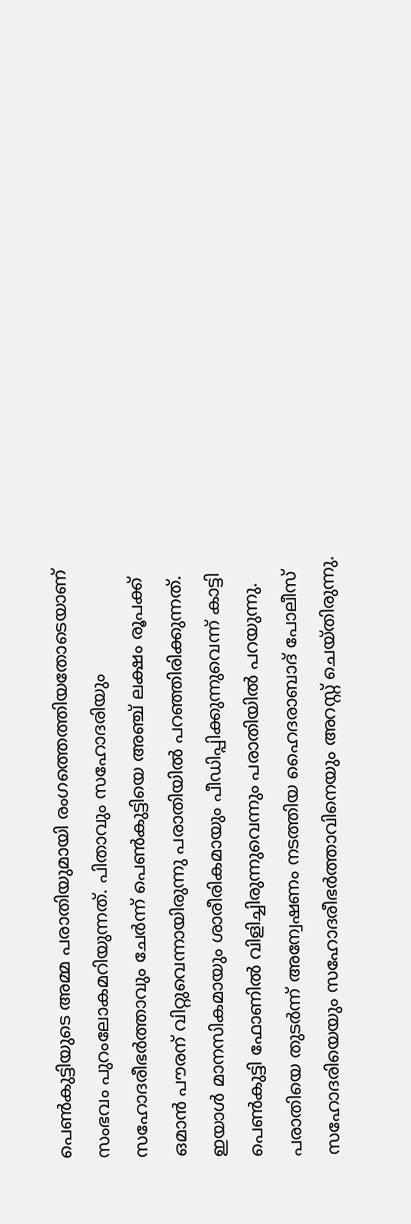പെണ്‍കുട്ടിയുടെ അമ്മ പരാതിയുമായി രംഗത്തെത്തിയതോടെയാണ് സംഭവം പുറംലോകമറിയുന്നത്. പിതാവും സഹോദരിയും സഹോദരീഭര്‍ത്താവും ചേര്‍ന്ന് പെണ്‍കുട്ടിയെ അഞ്ച് ലക്ഷം രൂപക്ക് ഒമാന്‍ പൗരന് വിറ്റുവെന്നായിരുന്നു പരാതിയില്‍ പറഞ്ഞിരിക്കുന്നത്. ഇയാള്‍ മാനസികമായും ശാരീരികമായും പീഡിപ്പിക്കുന്നുവെന്ന് കാട്ടി പെണ്‍കുട്ടി ഫോണില്‍ വിളിച്ചിരുന്നുവെന്നും പരാതിയില്‍ പറയുന്നു. പരാതിയെ തുടര്‍ന്ന് അന്വേഷണം നടത്തിയ ഹൈദരാബാദ് പോലീസ് സഹോദരിയെയും സഹോദരീഭര്‍ത്താവിനെയും അറസ്റ്റ് ചെയ്തിരുന്നു.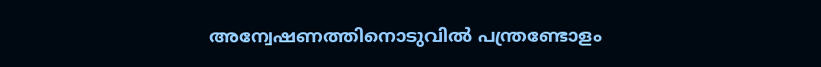അന്വേഷണത്തിനൊടുവില്‍ പന്ത്രണ്ടോളം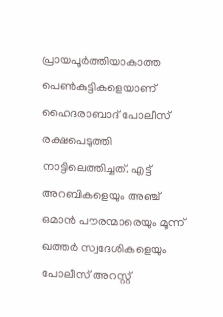പ്രായപൂര്‍ത്തിയാകാത്ത പെണ്‍കുട്ടികളെയാണ് ഹൈദരാബാദ് പോലീസ് രക്ഷപെടുത്തി നാട്ടിലെത്തിച്ചത്. എട്ട് അറബികളെയും അഞ്ച് ഒമാന്‍ പൗരന്മാരെയും മൂന്ന് ഖത്തര്‍ സ്വദേശികളെയും പോലീസ് അറസ്റ്റ്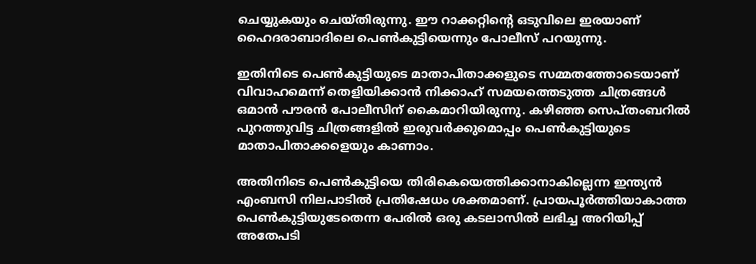ചെയ്യുകയും ചെയ്തിരുന്നു. ഈ റാക്കറ്റിന്റെ ഒടുവിലെ ഇരയാണ് ഹൈദരാബാദിലെ പെണ്‍കുട്ടിയെന്നും പോലീസ് പറയുന്നു.

ഇതിനിടെ പെണ്‍കുട്ടിയുടെ മാതാപിതാക്കളുടെ സമ്മതത്തോടെയാണ് വിവാഹമെന്ന് തെളിയിക്കാന്‍ നിക്കാഹ് സമയത്തെടുത്ത ചിത്രങ്ങള്‍ ഒമാന്‍ പൗരന്‍ പോലീസിന് കൈമാറിയിരുന്നു. കഴിഞ്ഞ സെപ്തംബറില്‍ പുറത്തുവിട്ട ചിത്രങ്ങളില്‍ ഇരുവര്‍ക്കുമൊപ്പം പെണ്‍കുട്ടിയുടെ മാതാപിതാക്കളെയും കാണാം.

അതിനിടെ പെണ്‍കുട്ടിയെ തിരികെയെത്തിക്കാനാകില്ലെന്ന ഇന്ത്യന്‍ എംബസി നിലപാടില്‍ പ്രതിഷേധം ശക്തമാണ്. പ്രായപൂര്‍ത്തിയാകാത്ത പെണ്‍കുട്ടിയുടേതെന്ന പേരില്‍ ഒരു കടലാസില്‍ ലഭിച്ച അറിയിപ്പ് അതേപടി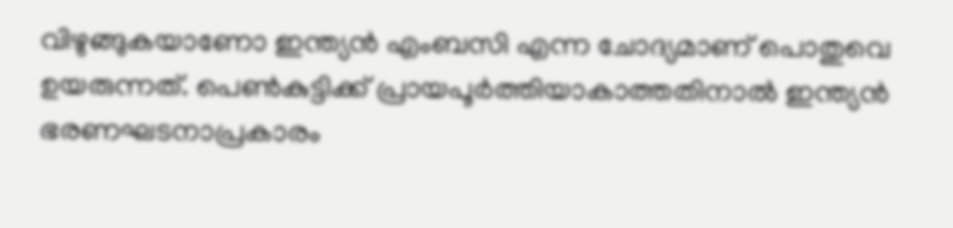വിഴുങ്ങുകയാണോ ഇന്ത്യന്‍ എംബസി എന്ന ചോദ്യമാണ് പൊതുവെ ഉയരുന്നത്. പെണ്‍കുട്ടിക്ക് പ്രായപൂര്‍ത്തിയാകാത്തതിനാല്‍ ഇന്ത്യന്‍ ഭരണഘടനാപ്രകാരം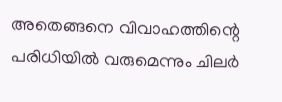അതെങ്ങനെ വിവാഹത്തിന്റെ പരിധിയില്‍ വരുമെന്നും ചിലര്‍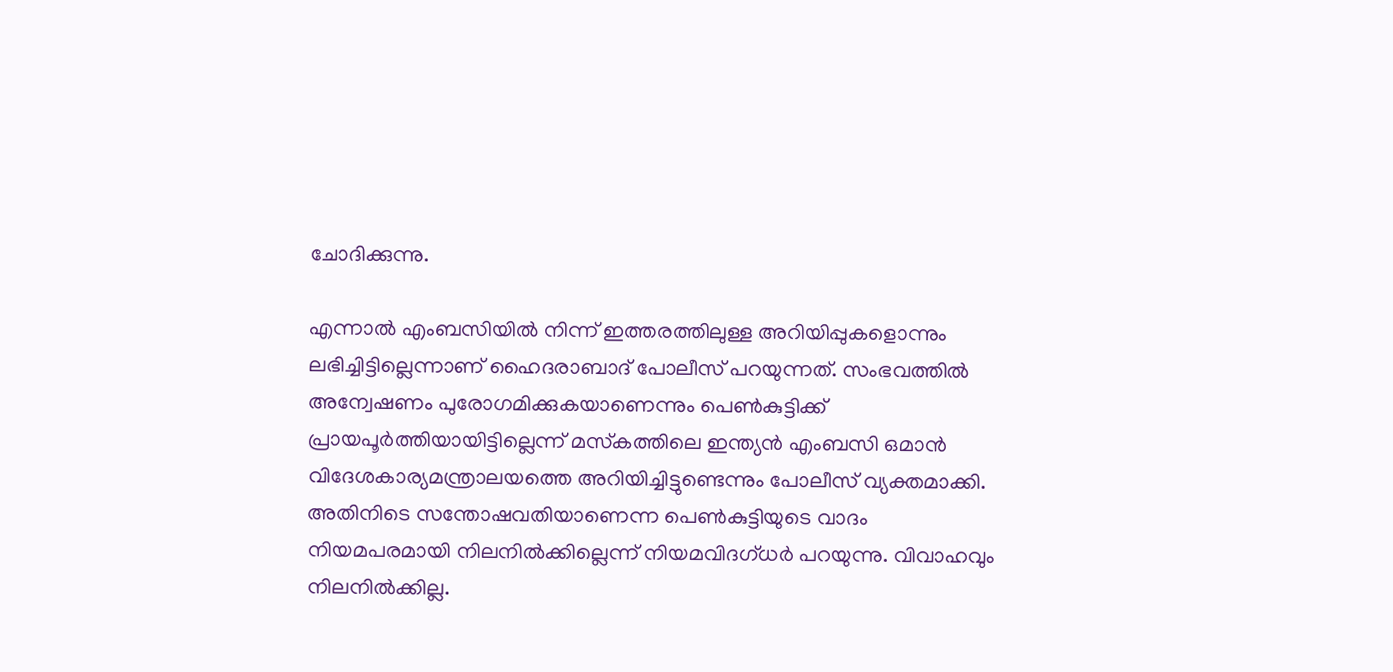ചോദിക്കുന്നു.

എന്നാല്‍ എംബസിയില്‍ നിന്ന് ഇത്തരത്തിലുള്ള അറിയിപ്പുകളൊന്നും ലഭിച്ചിട്ടില്ലെന്നാണ് ഹൈദരാബാദ് പോലീസ് പറയുന്നത്. സംഭവത്തില്‍ അന്വേഷണം പുരോഗമിക്കുകയാണെന്നും പെണ്‍കുട്ടിക്ക് പ്രായപൂര്‍ത്തിയായിട്ടില്ലെന്ന് മസ്‌കത്തിലെ ഇന്ത്യന്‍ എംബസി ഒമാന്‍ വിദേശകാര്യമന്ത്രാലയത്തെ അറിയിച്ചിട്ടുണ്ടെന്നും പോലീസ് വ്യക്തമാക്കി. അതിനിടെ സന്തോഷവതിയാണെന്ന പെണ്‍കുട്ടിയുടെ വാദം നിയമപരമായി നിലനില്‍ക്കില്ലെന്ന് നിയമവിദഗ്ധര്‍ പറയുന്നു. വിവാഹവും നിലനില്‍ക്കില്ല.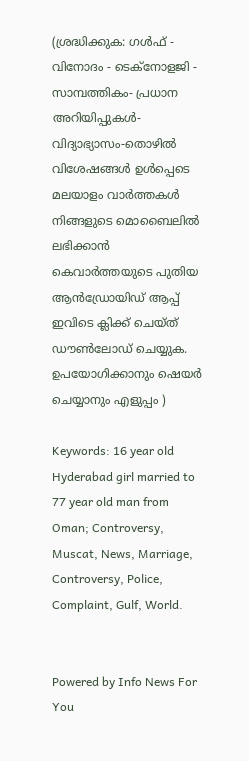(ശ്രദ്ധിക്കുക: ഗൾഫ് - വിനോദം - ടെക്നോളജി - സാമ്പത്തികം- പ്രധാന അറിയിപ്പുകൾ-വിദ്യാഭ്യാസം-തൊഴിൽ വിശേഷങ്ങൾ ഉൾപ്പെടെ മലയാളം വാർത്തകൾ നിങ്ങളുടെ മൊബൈലിൽ ലഭിക്കാൻ കെവാർത്തയുടെ പുതിയ ആൻഡ്രോയിഡ് ആപ്പ് ഇവിടെ ക്ലിക്ക് ചെയ്ത് ഡൗൺലോഡ് ചെയ്യുക. ഉപയോഗിക്കാനും ഷെയർ ചെയ്യാനും എളുപ്പം )

Keywords: 16 year old Hyderabad girl married to 77 year old man from Oman; Controversy, Muscat, News, Marriage, Controversy, Police, Complaint, Gulf, World.


Powered by Info News For You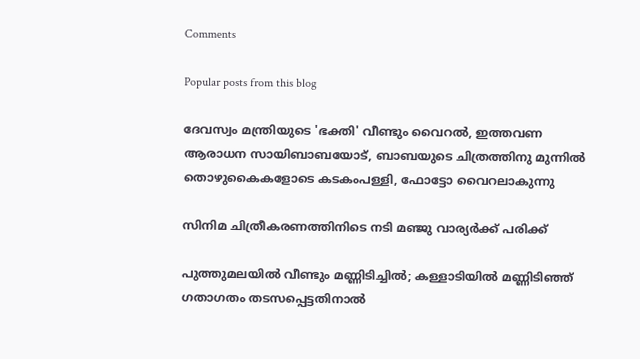Comments

Popular posts from this blog

ദേവസ്വം മന്ത്രിയുടെ 'ഭക്തി' വീണ്ടും വൈറല്‍, ഇത്തവണ ആരാധന സായിബാബയോട്, ബാബയുടെ ചിത്രത്തിനു മുന്നില്‍ തൊഴുകൈകളോടെ കടകംപള്ളി, ഫോട്ടോ വൈറലാകുന്നു

സിനിമ ചിത്രീകരണത്തിനിടെ നടി മഞ്ജു വാര്യര്‍ക്ക് പരിക്ക്

പുത്തുമലയില്‍ വീണ്ടും മണ്ണിടിച്ചില്‍; കള്ളാടിയില്‍ മണ്ണിടിഞ്ഞ് ഗതാഗതം തടസപ്പെട്ടതിനാല്‍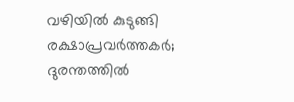വഴിയില്‍ കുടുങ്ങി രക്ഷാപ്രവര്‍ത്തകര്‍; ദുരന്തത്തില്‍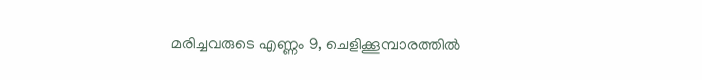മരിച്ചവരുടെ എണ്ണം 9, ചെളിക്കൂമ്പാരത്തില്‍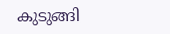കുടുങ്ങി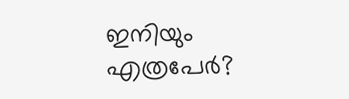ഇനിയും എത്രപേര്‍?